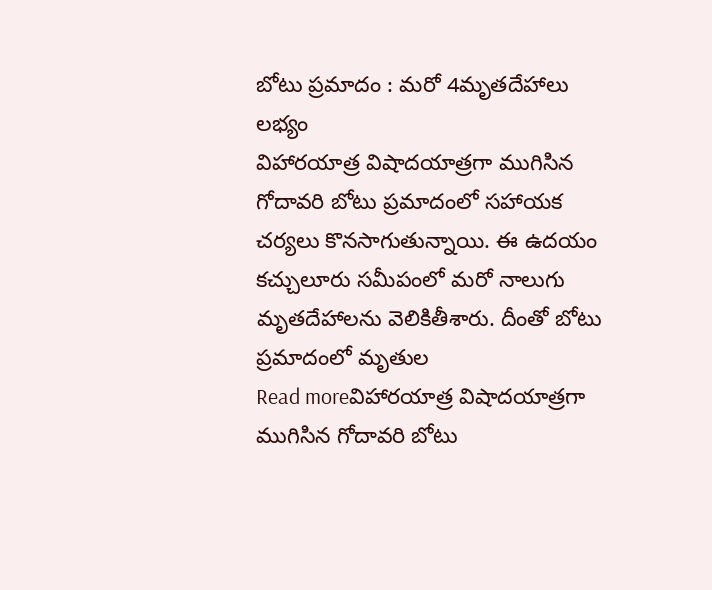బోటు ప్రమాదం : మరో 4మృతదేహాలు లభ్యం
విహారయాత్ర విషాదయాత్రగా ముగిసిన గోదావరి బోటు ప్రమాదంలో సహాయక చర్యలు కొనసాగుతున్నాయి. ఈ ఉదయం కచ్చులూరు సమీపంలో మరో నాలుగు మృతదేహాలను వెలికితీశారు. దీంతో బోటు ప్రమాదంలో మృతుల
Read moreవిహారయాత్ర విషాదయాత్రగా ముగిసిన గోదావరి బోటు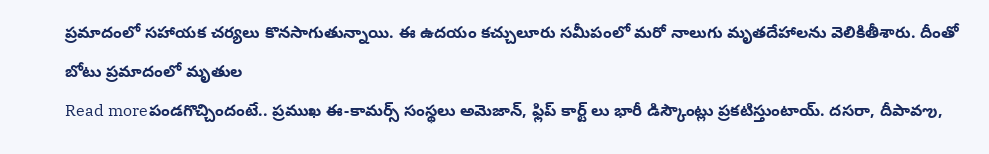ప్రమాదంలో సహాయక చర్యలు కొనసాగుతున్నాయి. ఈ ఉదయం కచ్చులూరు సమీపంలో మరో నాలుగు మృతదేహాలను వెలికితీశారు. దీంతో బోటు ప్రమాదంలో మృతుల
Read moreపండగొచ్చిందంటే.. ప్రముఖ ఈ-కామర్స్ సంస్థలు అమెజాన్, ఫ్లిప్ కార్ట్ లు భారీ డిస్కౌంట్లు ప్రకటిస్తుంటాయ్. దసరా, దీపావఌ,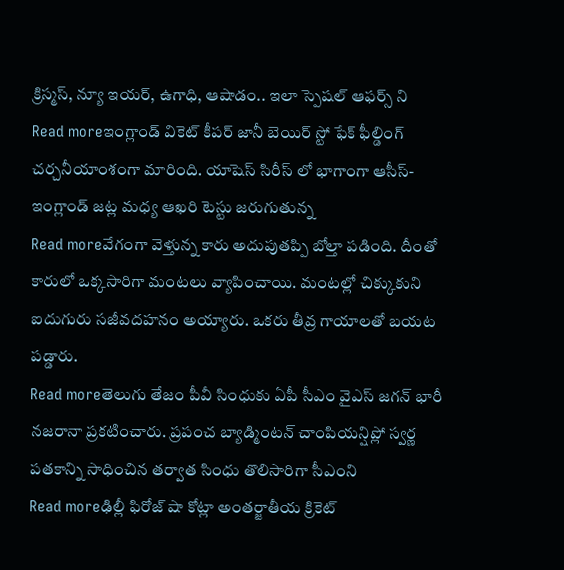క్రిస్మస్, న్యూ ఇయర్, ఉగాధి, ఆషాడం.. ఇలా స్పెషల్ ఆఫర్స్ ని
Read moreఇంగ్లాండ్ వికెట్ కీపర్ జానీ బెయిర్ స్టో ఫేక్ ఫీల్డింగ్ చర్చనీయాంశంగా మారింది. యాషెస్ సిరీస్ లో భాగాంగా ఆసీస్-ఇంగ్లాండ్ జట్ల మధ్య ఆఖరి టెస్టు జరుగుతున్న
Read moreవేగంగా వెళ్తున్న కారు అదుపుతప్పి బోల్తా పడింది. దీంతో కారులో ఒక్కసారిగా మంటలు వ్యాపించాయి. మంటల్లో చిక్కుకుని ఐదుగురు సజీవదహనం అయ్యారు. ఒకరు తీవ్ర గాయాలతో బయట పడ్డారు.
Read moreతెలుగు తేజం పీవీ సింధుకు ఏపీ సీఎం వైఎస్ జగన్ భారీ నజరానా ప్రకటించారు. ప్రపంచ బ్యాడ్మింటన్ చాంపియన్షిప్లో స్వర్ణ పతకాన్ని సాధించిన తర్వాత సింధు తొలిసారిగా సీఎంని
Read moreఢిల్లీ ఫిరోజ్ షా కోట్లా అంతర్జాతీయ క్రికెట్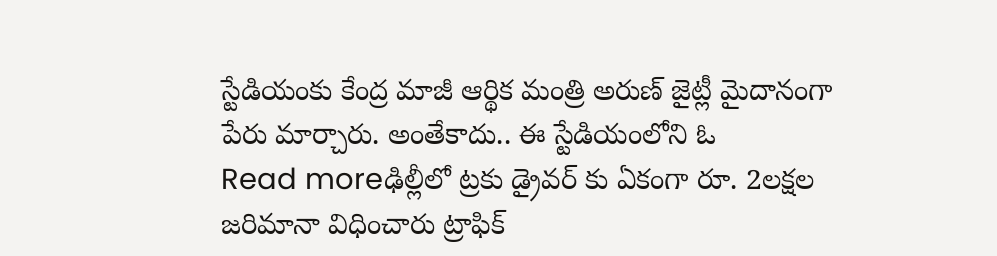స్టేడియంకు కేంద్ర మాజీ ఆర్థిక మంత్రి అరుణ్ జైట్లీ మైదానంగా పేరు మార్చారు. అంతేకాదు.. ఈ స్టేడియంలోని ఓ
Read moreఢిల్లీలో ట్రకు డ్రైవర్ కు ఏకంగా రూ. 2లక్షల జరిమానా విధించారు ట్రాఫిక్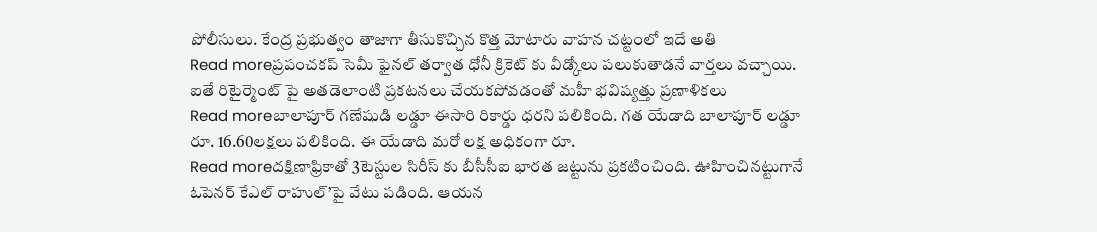పోలీసులు. కేంద్ర ప్రభుత్వం తాజాగా తీసుకొచ్చిన కొత్త మోటారు వాహన చట్టంలో ఇదే అతి
Read moreప్రపంచకప్ సెమీ ఫైనల్ తర్వాత ధోనీ క్రికెట్ కు వీడ్కోలు పలుకుతాడనే వార్తలు వచ్చాయి. ఐతే రిటైర్మెంట్ పై అతడెలాంటి ప్రకటనలు చేయకపోవడంతో మహీ భవిష్యత్తు ప్రణాళికలు
Read moreబాలాపూర్ గణేషుడి లడ్డూ ఈసారి రికార్డు ధరని పలికింది. గత యేడాది బాలాపూర్ లడ్డూ రూ. 16.60లక్షలు పలికింది. ఈ యేడాది మరో లక్ష అధికంగా రూ.
Read moreదక్షిణాఫ్రికాతో 3టెస్టుల సిరీస్ కు బీసీసీఐ భారత జట్టును ప్రకటించింది. ఊహించినట్టుగానే ఓపెనర్ కేఎల్ రాహుల్’పై వేటు పడింది. ఆయన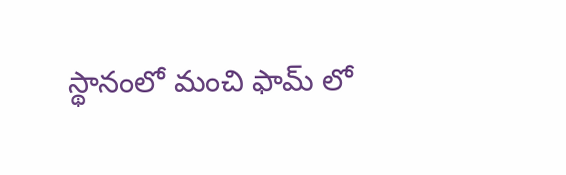స్థానంలో మంచి ఫామ్ లో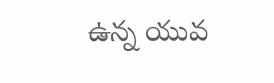ఉన్న యువ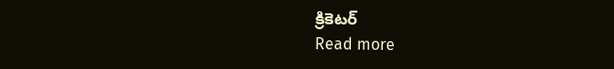క్రికెటర్
Read more